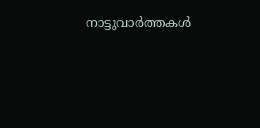നാട്ടുവാര്‍ത്തകള്‍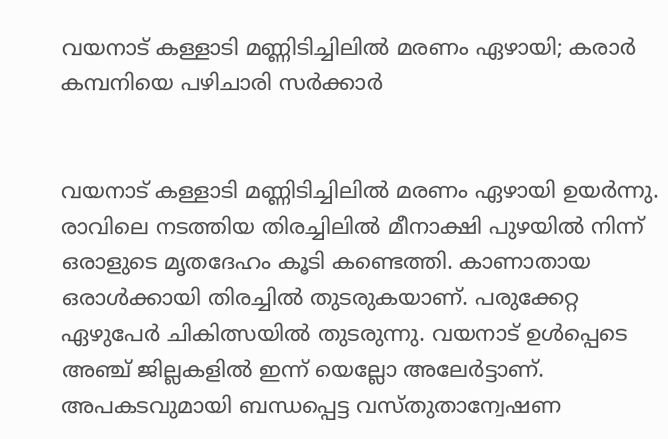വയനാട് കള്ളാടി മണ്ണിടിച്ചിലില്‍ മരണം ഏഴായി; കരാര്‍ കമ്പനിയെ പഴിചാരി സര്‍ക്കാര്‍


വയനാട് കള്ളാടി മണ്ണിടിച്ചിലില്‍ മരണം ഏഴായി ഉയര്‍ന്നു. രാവിലെ നടത്തിയ തിരച്ചിലില്‍ മീനാക്ഷി പുഴയില്‍ നിന്ന് ഒരാളുടെ മൃതദേഹം കൂടി കണ്ടെത്തി. കാണാതായ ഒരാള്‍ക്കായി തിരച്ചില്‍ തുടരുകയാണ്. പരുക്കേറ്റ ഏഴുപേര്‍ ചികിത്സയില്‍ തുടരുന്നു. വയനാട് ഉള്‍പ്പെടെ അഞ്ച് ജില്ലകളില്‍ ഇന്ന് യെല്ലോ അലേര്‍ട്ടാണ്. അപകടവുമായി ബന്ധപ്പെട്ട വസ്തുതാന്വേഷണ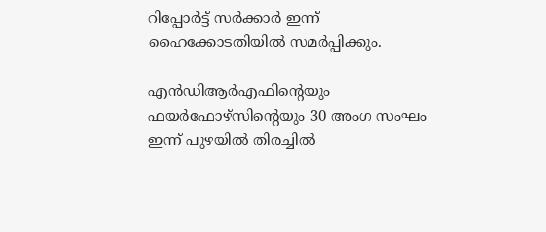റിപ്പോര്‍ട്ട് സര്‍ക്കാര്‍ ഇന്ന് ഹൈക്കോടതിയില്‍ സമര്‍പ്പിക്കും.

എന്‍ഡിആര്‍എഫിന്റെയും ഫയര്‍ഫോഴ്സിന്റെയും 30 അംഗ സംഘം ഇന്ന് പുഴയില്‍ തിരച്ചില്‍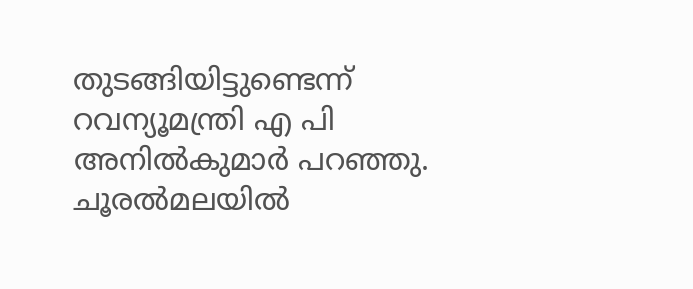തുടങ്ങിയിട്ടുണ്ടെന്ന് റവന്യൂമന്ത്രി എ പി അനില്‍കുമാര്‍ പറഞ്ഞു. ചൂരല്‍മലയില്‍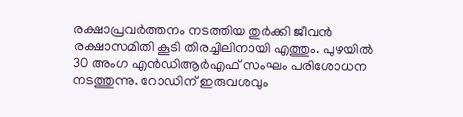രക്ഷാപ്രവര്‍ത്തനം നടത്തിയ തുര്‍ക്കി ജീവന്‍ രക്ഷാസമിതി കൂടി തിരച്ചിലിനായി എത്തും. പുഴയില്‍ 30 അംഗ എന്‍ഡിആര്‍എഫ് സംഘം പരിശോധന നടത്തുന്നു. റോഡിന് ഇരുവശവും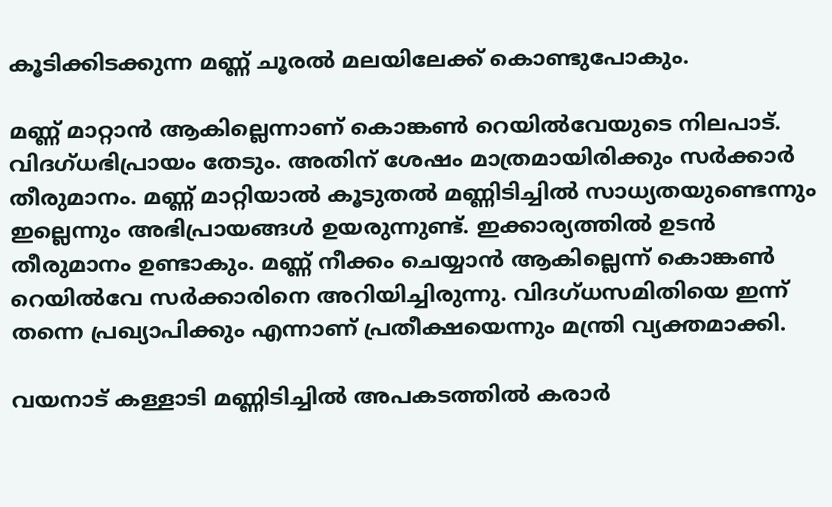കൂടിക്കിടക്കുന്ന മണ്ണ് ചൂരല്‍ മലയിലേക്ക് കൊണ്ടുപോകും.

മണ്ണ് മാറ്റാന്‍ ആകില്ലെന്നാണ് കൊങ്കണ്‍ റെയില്‍വേയുടെ നിലപാട്. വിദഗ്ധഭിപ്രായം തേടും. അതിന് ശേഷം മാത്രമായിരിക്കും സര്‍ക്കാര്‍ തീരുമാനം. മണ്ണ് മാറ്റിയാല്‍ കൂടുതല്‍ മണ്ണിടിച്ചില്‍ സാധ്യതയുണ്ടെന്നും ഇല്ലെന്നും അഭിപ്രായങ്ങള്‍ ഉയരുന്നുണ്ട്. ഇക്കാര്യത്തില്‍ ഉടന്‍ തീരുമാനം ഉണ്ടാകും. മണ്ണ് നീക്കം ചെയ്യാന്‍ ആകില്ലെന്ന് കൊങ്കണ്‍ റെയില്‍വേ സര്‍ക്കാരിനെ അറിയിച്ചിരുന്നു. വിദഗ്ധസമിതിയെ ഇന്ന് തന്നെ പ്രഖ്യാപിക്കും എന്നാണ് പ്രതീക്ഷയെന്നും മന്ത്രി വ്യക്തമാക്കി.

വയനാട് കള്ളാടി മണ്ണിടിച്ചില്‍ അപകടത്തില്‍ കരാര്‍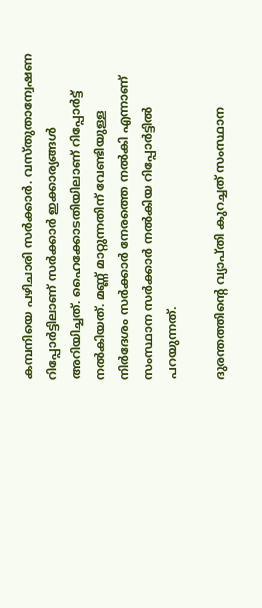കമ്പനിയെ പഴിചാരി സര്‍ക്കാര്‍. വസ്തുതാന്വേഷണ റിപ്പോര്‍ട്ടിലാണ് സര്‍ക്കാര്‍ ഇക്കാര്യങ്ങള്‍ അറിയിച്ചത്. ഹൈക്കോടതിയിലാണ് റിപ്പോര്‍ട്ട് നല്‍കിയത്. മണ്ണ് മാറ്റുന്നതിന് വേണ്ടിയുള്ള നിര്‍ദേശം സര്‍ക്കാര്‍ നേരത്തെ നല്‍കി എന്നാണ് സംസ്ഥാന സര്‍ക്കാര്‍ നല്‍കിയ റിപ്പോര്‍ട്ടില്‍ പറയുന്നത്.

ദുരന്തത്തിന്റെ വ്യാപ്തി കുറച്ചത് സംസ്ഥാന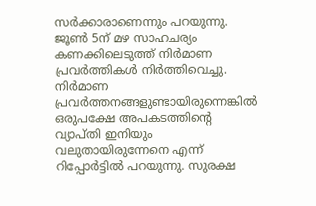സര്‍ക്കാരാണെന്നും പറയുന്നു. ജൂണ്‍ 5ന് മഴ സാഹചര്യം കണക്കിലെടുത്ത് നിര്‍മാണ പ്രവര്‍ത്തികള്‍ നിര്‍ത്തിവെച്ചു. നിര്‍മാണ പ്രവര്‍ത്തനങ്ങളുണ്ടായിരുന്നെങ്കില്‍ ഒരുപക്ഷേ അപകടത്തിന്റെ വ്യാപ്തി ഇനിയും വലുതായിരുന്നേനെ എന്ന് റിപ്പോര്‍ട്ടില്‍ പറയുന്നു. സുരക്ഷ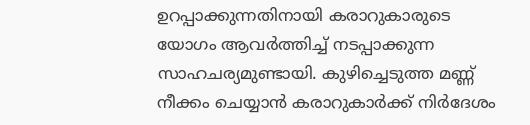ഉറപ്പാക്കുന്നതിനായി കരാറുകാരുടെ യോഗം ആവര്‍ത്തിച്ച് നടപ്പാക്കുന്ന സാഹചര്യമുണ്ടായി. കുഴിച്ചെടുത്ത മണ്ണ് നീക്കം ചെയ്യാന്‍ കരാറുകാര്‍ക്ക് നിര്‍ദേശം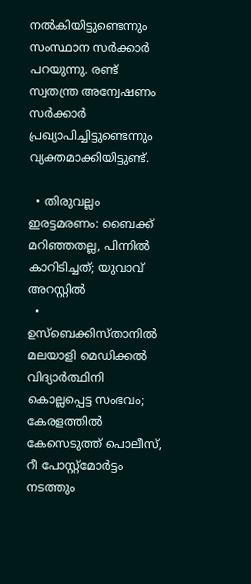നല്‍കിയിട്ടുണ്ടെന്നും സംസ്ഥാന സര്‍ക്കാര്‍ പറയുന്നു. രണ്ട് സ്വതന്ത്ര അന്വേഷണം സര്‍ക്കാര്‍ പ്രഖ്യാപിച്ചിട്ടുണ്ടെന്നും വ്യക്തമാക്കിയിട്ടുണ്ട്.

  • തിരുവല്ലം ഇരട്ടമരണം: ബൈക്ക് മറിഞ്ഞതല്ല, പിന്നില്‍ കാറിടിച്ചത്; യുവാവ് അറസ്റ്റില്‍
  • ഉസ്ബെക്കിസ്താനില്‍ മലയാളി മെഡിക്കല്‍ വിദ്യാര്‍ത്ഥിനി കൊല്ലപ്പെട്ട സംഭവം; കേരളത്തില്‍ കേസെടുത്ത് പൊലീസ്, റീ പോസ്റ്റ്‌മോര്‍ട്ടം നടത്തും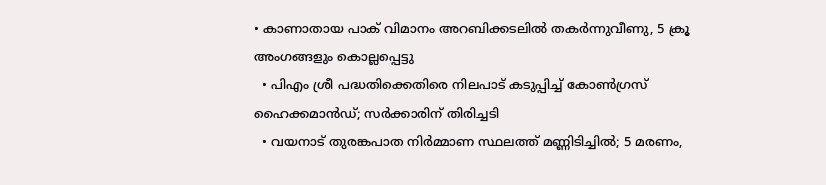• കാണാതായ പാക് വിമാനം അറബിക്കടലില്‍ തകര്‍ന്നുവീണു, 5 ക്രൂ അംഗങ്ങളും കൊല്ലപ്പെട്ടു
  • പിഎം ശ്രീ പദ്ധതിക്കെതിരെ നിലപാട് കടുപ്പിച്ച് കോണ്‍ഗ്രസ് ഹൈക്കമാന്‍ഡ്; സര്‍ക്കാരിന് തിരിച്ചടി
  • വയനാട് തുരങ്കപാത നിര്‍മ്മാണ സ്ഥലത്ത് മണ്ണിടിച്ചില്‍; 5 മരണം,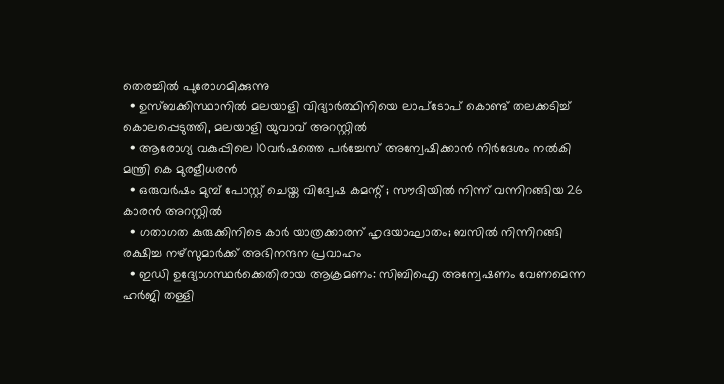തെരച്ചില്‍ പുരോഗമിക്കുന്നു
  • ഉസ്ബക്കിസ്ഥാനില്‍ മലയാളി വിദ്യാര്‍ത്ഥിനിയെ ലാപ്‌ടോപ് കൊണ്ട് തലക്കടിച്ച് കൊലപ്പെടുത്തി, മലയാളി യുവാവ് അറസ്റ്റില്‍
  • ആരോഗ്യ വകുപ്പിലെ 10വര്‍ഷത്തെ പര്‍ച്ചേസ് അന്വേഷിക്കാന്‍ നിര്‍ദേശം നല്‍കി മന്ത്രി കെ മുരളീധരന്‍
  • ഒരുവര്‍ഷം മുമ്പ് പോസ്റ്റ് ചെയ്ത വിദ്വേഷ കമന്റ് ; സൗദിയില്‍ നിന്ന് വന്നിറങ്ങിയ 26 കാരന്‍ അറസ്റ്റില്‍
  • ഗതാഗത കുരുക്കിനിടെ കാര്‍ യാത്രക്കാരന് ഹൃദയാഘാതം; ബസില്‍ നിന്നിറങ്ങി രക്ഷിച്ച നഴ്‌സുമാര്‍ക്ക് അഭിനന്ദന പ്രവാഹം
  • ഇഡി ഉദ്യോഗസ്ഥര്‍ക്കെതിരായ ആക്രമണം: സിബിഐ അന്വേഷണം വേണമെന്ന ഹര്‍ജി തള്ളി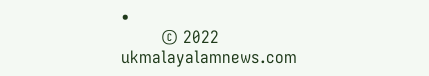•
        © 2022 ukmalayalamnews.com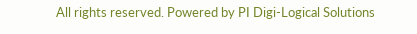All rights reserved. Powered by PI Digi-Logical Solutions